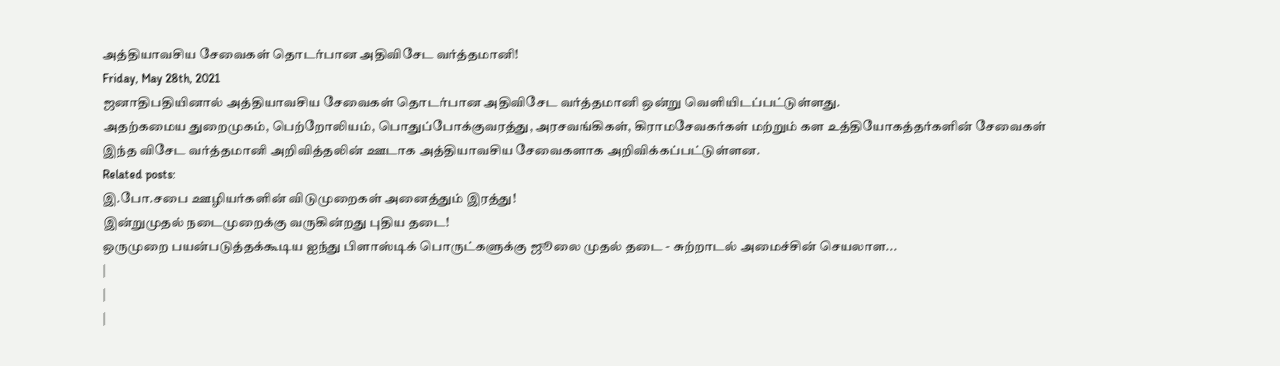அத்தியாவசிய சேவைகள் தொடர்பான அதிவிசேட வர்த்தமானி!
Friday, May 28th, 2021
ஜனாதிபதியினால் அத்தியாவசிய சேவைகள் தொடர்பான அதிவிசேட வர்த்தமானி ஒன்று வெளியிடப்பட்டுள்ளது.
அதற்கமைய துறைமுகம், பெற்றோலியம், பொதுப்போக்குவரத்து, அரசவங்கிகள், கிராமசேவகர்கள் மற்றும் கள உத்தியோகத்தர்களின் சேவைகள் இந்த விசேட வர்த்தமானி அறிவித்தலின் ஊடாக அத்தியாவசிய சேவைகளாக அறிவிக்கப்பட்டுள்ளன.
Related posts:
இ.போ.சபை ஊழியர்களின் விடுமுறைகள் அனைத்தும் இரத்து!
இன்றுமுதல் நடைமுறைக்கு வருகின்றது புதிய தடை!
ஒருமுறை பயன்படுத்தக்கூடிய ஐந்து பிளாஸ்டிக் பொருட்களுக்கு ஜூலை முதல் தடை - சுற்றாடல் அமைச்சின் செயலாள...
|
|
|